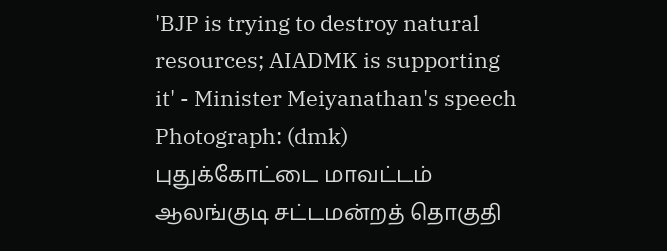'BJP is trying to destroy natural resources; AIADMK is supporting it' - Minister Meiyanathan's speech Photograph: (dmk)
புதுக்கோட்டை மாவட்டம் ஆலங்குடி சட்டமன்றத் தொகுதி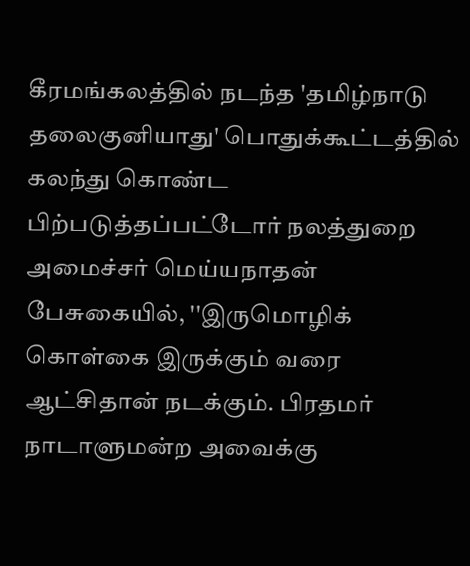கீரமங்கலத்தில் நடந்த 'தமிழ்நாடு தலைகுனியாது' பொதுக்கூட்டத்தில் கலந்து கொண்ட பிற்படுத்தப்பட்டோர் நலத்துறை அமைச்சர் மெய்யநாதன் பேசுகையில், ''இருமொழிக் கொள்கை இருக்கும் வரை ஆட்சிதான் நடக்கும். பிரதமர் நாடாளுமன்ற அவைக்கு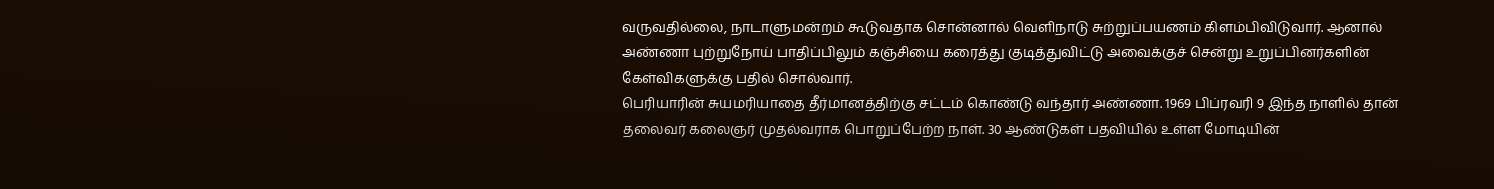வருவதில்லை, நாடாளுமன்றம் கூடுவதாக சொன்னால் வெளிநாடு சுற்றுப்பயணம் கிளம்பிவிடுவார். ஆனால் அண்ணா புற்றுநோய் பாதிப்பிலும் கஞ்சியை கரைத்து குடித்துவிட்டு அவைக்குச் சென்று உறுப்பினர்களின் கேள்விகளுக்கு பதில் சொல்வார்.
பெரியாரின் சுயமரியாதை தீர்மானத்திற்கு சட்டம் கொண்டு வந்தார் அண்ணா. 1969 பிப்ரவரி 9 இந்த நாளில் தான் தலைவர் கலைஞர் முதல்வராக பொறுப்பேற்ற நாள். 30 ஆண்டுகள் பதவியில் உள்ள மோடியின்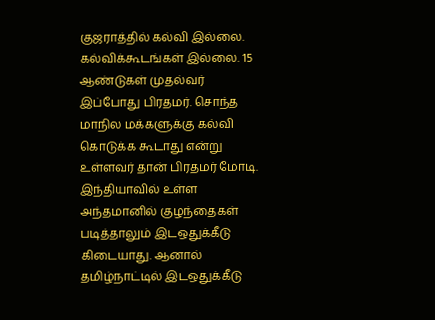குஜராத்தில் கல்வி இல்லை. கல்விக்கூடங்கள் இல்லை. 15 ஆண்டுகள் முதல்வர் இப்போது பிரதமர். சொந்த மாநில மக்களுக்கு கல்வி கொடுக்க கூடாது என்று உள்ளவர் தான் பிரதமர் மோடி. இந்தியாவில் உள்ள அந்தமானில் குழந்தைகள் படித்தாலும் இடஒதுக்கீடு கிடையாது. ஆனால் தமிழ்நாட்டில் இடஒதுக்கீடு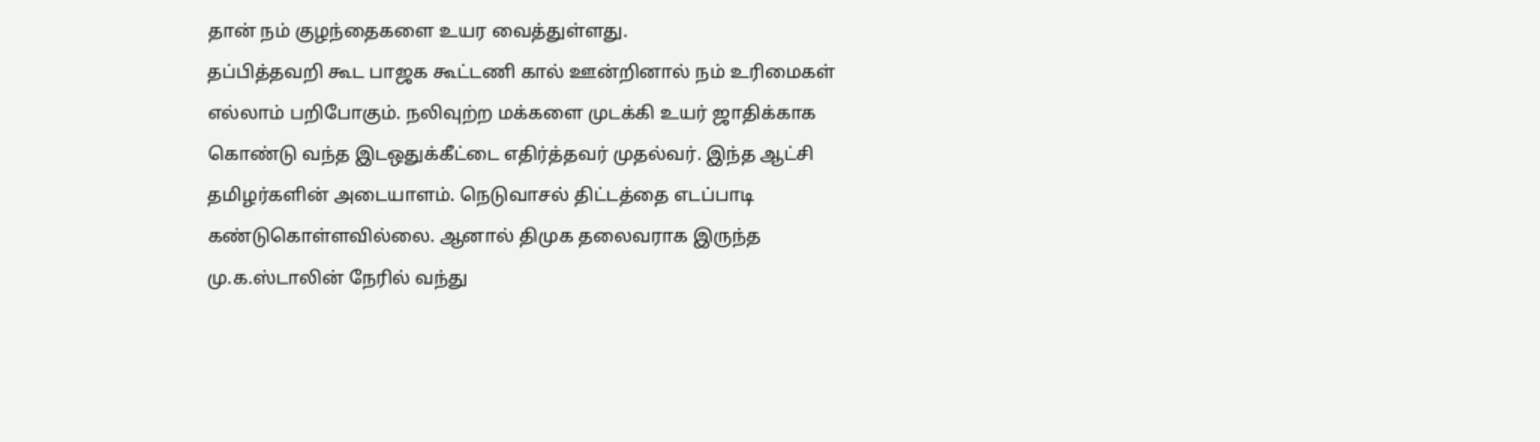தான் நம் குழந்தைகளை உயர வைத்துள்ளது.
தப்பித்தவறி கூட பாஜக கூட்டணி கால் ஊன்றினால் நம் உரிமைகள் எல்லாம் பறிபோகும். நலிவுற்ற மக்களை முடக்கி உயர் ஜாதிக்காக கொண்டு வந்த இடஒதுக்கீட்டை எதிர்த்தவர் முதல்வர். இந்த ஆட்சி தமிழர்களின் அடையாளம். நெடுவாசல் திட்டத்தை எடப்பாடி கண்டுகொள்ளவில்லை. ஆனால் திமுக தலைவராக இருந்த மு.க.ஸ்டாலின் நேரில் வந்து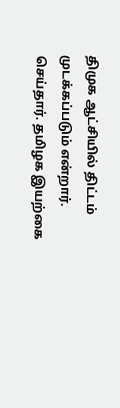திமுக ஆட்சியில் திட்டம் முடக்கப்படும் என்றார். செய்தார். தமிழக இயற்கை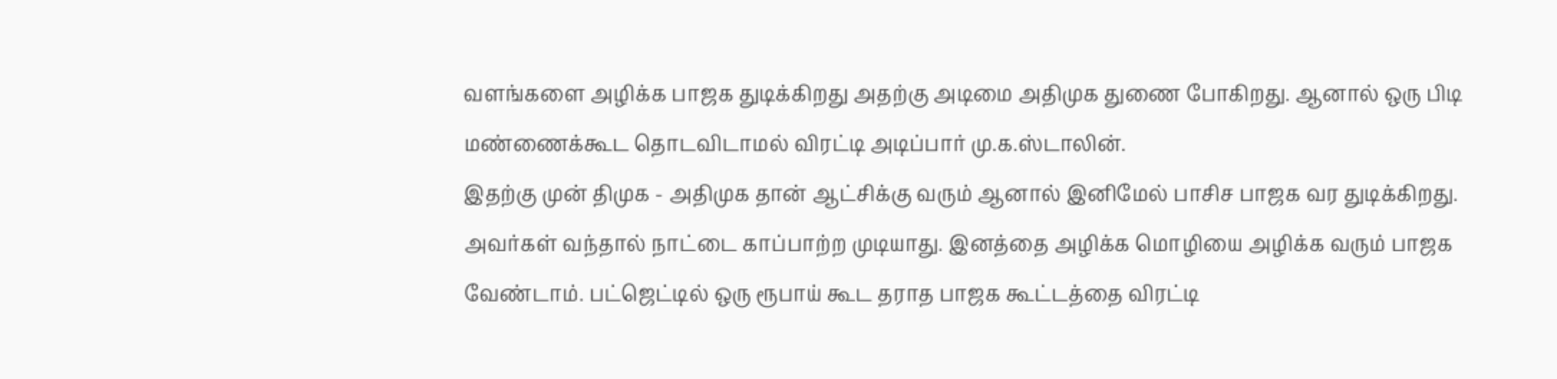வளங்களை அழிக்க பாஜக துடிக்கிறது அதற்கு அடிமை அதிமுக துணை போகிறது. ஆனால் ஒரு பிடி மண்ணைக்கூட தொடவிடாமல் விரட்டி அடிப்பார் மு.க.ஸ்டாலின்.
இதற்கு முன் திமுக - அதிமுக தான் ஆட்சிக்கு வரும் ஆனால் இனிமேல் பாசிச பாஜக வர துடிக்கிறது. அவர்கள் வந்தால் நாட்டை காப்பாற்ற முடியாது. இனத்தை அழிக்க மொழியை அழிக்க வரும் பாஜக வேண்டாம். பட்ஜெட்டில் ஒரு ரூபாய் கூட தராத பாஜக கூட்டத்தை விரட்டி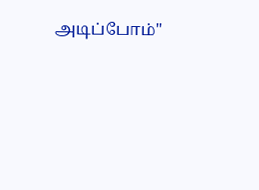அடிப்போம்''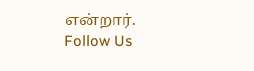என்றார்.
Follow Us